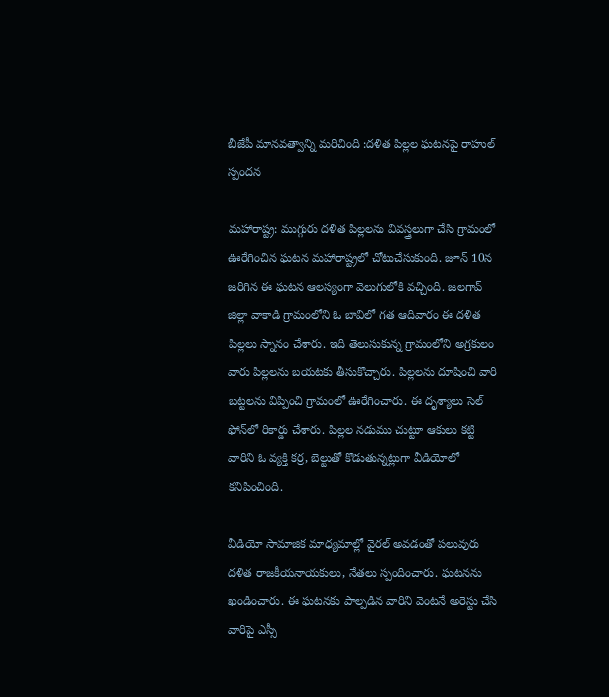బీజేపీ మానవత్వాన్ని మరిచింది :దళిత పిల్లల ఘటనపై రాహుల్ స్పందన

మహారాష్ట్ర: ముగ్గురు దళిత పిల్లలను వివస్త్రలుగా చేసి గ్రామంలో ఊరేగించిన ఘటన మహారాష్ట్రలో చోటుచేసుకుంది. జూన్ 10న జరిగిన ఈ ఘటన ఆలస్యంగా వెలుగులోకి వచ్చింది. జలగావ్ జిల్లా వాకాడి గ్రామంలోని ఓ బావిలో గత ఆదివారం ఈ దళిత పిల్లలు స్నానం చేశారు. ఇది తెలుసుకున్న గ్రామంలోని అగ్రకులం వారు పిల్లలను బయటకు తీసుకొచ్చారు. పిల్లలను దూషించి వారి బట్టలను విప్పించి గ్రామంలో ఊరేగించారు. ఈ దృశ్యాలు సెల్ ఫోన్‌లో రికార్డు చేశారు. పిల్లల నడుము చుట్టూ ఆకులు కట్టి వారిని ఓ వ్యక్తి కర్ర, బెల్టుతో కొడుతున్నట్లుగా వీడియోలో కనిపించింది.

వీడియో సామాజిక మాధ్యమాల్లో వైరల్ అవడంతో పలువురు దళిత రాజకీయనాయకులు, నేతలు స్పందించారు. ఘటనను ఖండించారు. ఈ ఘటనకు పాల్పడిన వారిని వెంటనే అరెస్టు చేసి వారిపై ఎస్సీ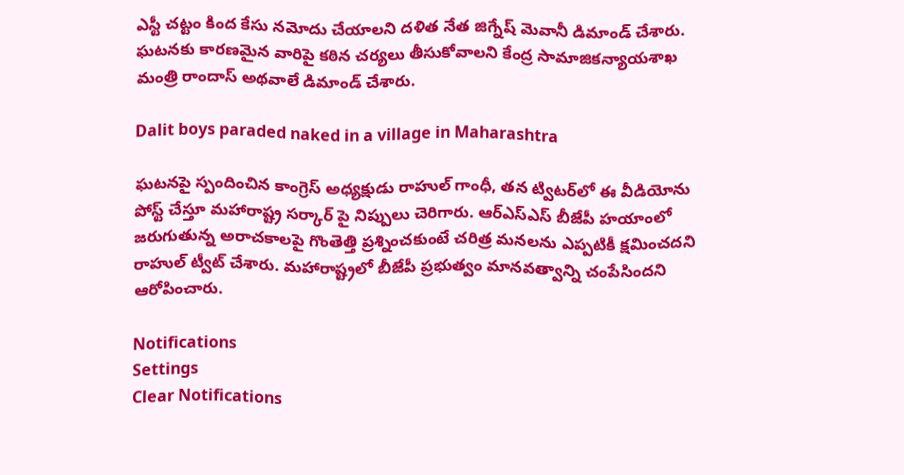ఎస్టీ చట్టం కింద కేసు నమోదు చేయాలని దళిత నేత జిగ్నేష్ మెవానీ డిమాండ్ చేశారు. ఘటనకు కారణమైన వారిపై కఠిన చర్యలు తీసుకోవాలని కేంద్ర సామాజికన్యాయశాఖ మంత్రి రాందాస్ అథవాలే డిమాండ్ చేశారు.

Dalit boys paraded naked in a village in Maharashtra

ఘటనపై స్పందించిన కాంగ్రెస్ అధ్యక్షుడు రాహుల్ గాంధీ, తన ట్విటర్‌లో ఈ వీడియోను పోస్ట్ చేస్తూ మహారాష్ట్ర సర్కార్ పై నిప్పులు చెరిగారు. ఆర్ఎస్ఎస్ బీజేపీ హయాంలో జరుగుతున్న అరాచకాలపై గొంతెత్తి ప్రశ్నించకుంటే చరిత్ర మనలను ఎప్పటికీ క్షమించదని రాహుల్ ట్వీట్ చేశారు. మహారాష్ట్రలో బీజేపీ ప్రభుత్వం మానవత్వాన్ని చంపేసిందని ఆరోపించారు.

Notifications
Settings
Clear Notifications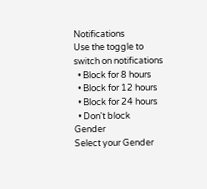Notifications
Use the toggle to switch on notifications
  • Block for 8 hours
  • Block for 12 hours
  • Block for 24 hours
  • Don't block
Gender
Select your Gender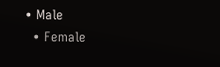• Male
  • Female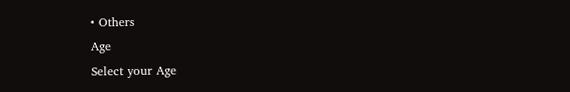• Others
Age
Select your Age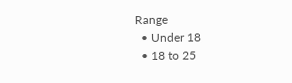Range
  • Under 18
  • 18 to 25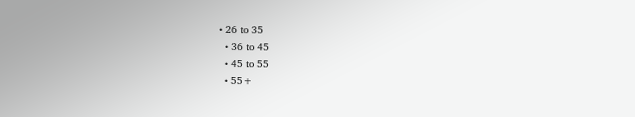• 26 to 35
  • 36 to 45
  • 45 to 55
  • 55+